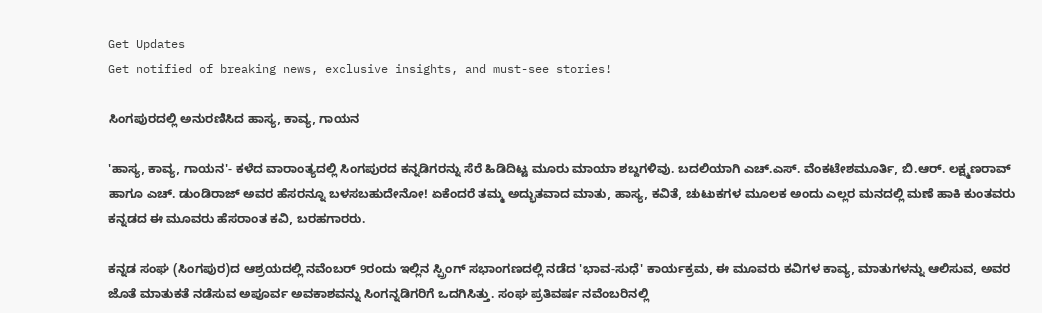Get Updates
Get notified of breaking news, exclusive insights, and must-see stories!

ಸಿಂಗಪುರದಲ್ಲಿ ಅನುರಣಿಸಿದ ಹಾಸ್ಯ, ಕಾವ್ಯ, ಗಾಯನ

'ಹಾಸ್ಯ, ಕಾವ್ಯ, ಗಾಯನ'- ಕಳೆದ ವಾರಾಂತ್ಯದಲ್ಲಿ ಸಿಂಗಪುರದ ಕನ್ನಡಿಗರನ್ನು ಸೆರೆ ಹಿಡಿದಿಟ್ಟ ಮೂರು ಮಾಯಾ ಶಬ್ದಗಳಿವು. ಬದಲಿಯಾಗಿ ಎಚ್.ಎಸ್. ವೆಂಕಟೇಶಮೂರ್ತಿ, ಬಿ.ಆರ್. ಲಕ್ಷ್ಮಣರಾವ್ ಹಾಗೂ ಎಚ್. ಡುಂಡಿರಾಜ್ ಅವರ ಹೆಸರನ್ನೂ ಬಳಸಬಹುದೇನೋ! ಏಕೆಂದರೆ ತಮ್ಮ ಅದ್ಭುತವಾದ ಮಾತು, ಹಾಸ್ಯ, ಕವಿತೆ, ಚುಟುಕಗಳ ಮೂಲಕ ಅಂದು ಎಲ್ಲರ ಮನದಲ್ಲಿ ಮಣೆ ಹಾಕಿ ಕುಂತವರು ಕನ್ನಡದ ಈ ಮೂವರು ಹೆಸರಾಂತ ಕವಿ, ಬರಹಗಾರರು.

ಕನ್ನಡ ಸಂಘ (ಸಿಂಗಪುರ)ದ ಆಶ್ರಯದಲ್ಲಿ ನವೆಂಬರ್ 9ರಂದು ಇಲ್ಲಿನ ಸ್ಪ್ರಿಂಗ್ ಸಭಾಂಗಣದಲ್ಲಿ ನಡೆದ 'ಭಾವ-ಸುಧೆ' ಕಾರ್ಯಕ್ರಮ, ಈ ಮೂವರು ಕವಿಗಳ ಕಾವ್ಯ, ಮಾತುಗಳನ್ನು ಆಲಿಸುವ, ಅವರ ಜೊತೆ ಮಾತುಕತೆ ನಡೆಸುವ ಅಪೂರ್ವ ಅವಕಾಶವನ್ನು ಸಿಂಗನ್ನಡಿಗರಿಗೆ ಒದಗಿಸಿತ್ತು. ಸಂಘ ಪ್ರತಿವರ್ಷ ನವೆಂಬರಿನಲ್ಲಿ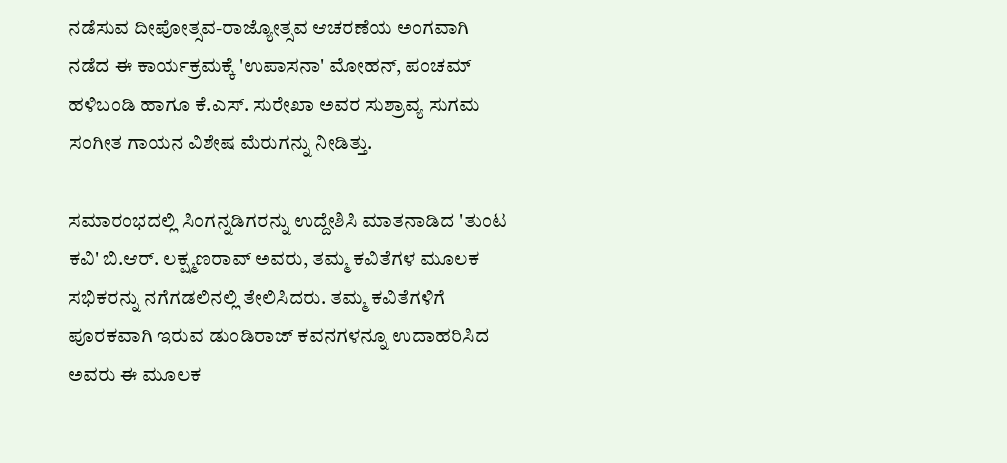ನಡೆಸುವ ದೀಪೋತ್ಸವ-ರಾಜ್ಯೋತ್ಸವ ಆಚರಣೆಯ ಅಂಗವಾಗಿ ನಡೆದ ಈ ಕಾರ್ಯಕ್ರಮಕ್ಕೆ 'ಉಪಾಸನಾ' ಮೋಹನ್, ಪಂಚಮ್ ಹಳಿಬಂಡಿ ಹಾಗೂ ಕೆ.ಎಸ್. ಸುರೇಖಾ ಅವರ ಸುಶ್ರಾವ್ಯ ಸುಗಮ ಸಂಗೀತ ಗಾಯನ ವಿಶೇಷ ಮೆರುಗನ್ನು ನೀಡಿತ್ತು.

ಸಮಾರಂಭದಲ್ಲಿ ಸಿಂಗನ್ನಡಿಗರನ್ನು ಉದ್ದೇಶಿಸಿ ಮಾತನಾಡಿದ 'ತುಂಟ ಕವಿ' ಬಿ.ಆರ್. ಲಕ್ಷ್ಮಣರಾವ್ ಅವರು, ತಮ್ಮ ಕವಿತೆಗಳ ಮೂಲಕ ಸಭಿಕರನ್ನು ನಗೆಗಡಲಿನಲ್ಲಿ ತೇಲಿಸಿದರು. ತಮ್ಮ ಕವಿತೆಗಳಿಗೆ ಪೂರಕವಾಗಿ ಇರುವ ಡುಂಡಿರಾಜ್ ಕವನಗಳನ್ನೂ ಉದಾಹರಿಸಿದ ಅವರು ಈ ಮೂಲಕ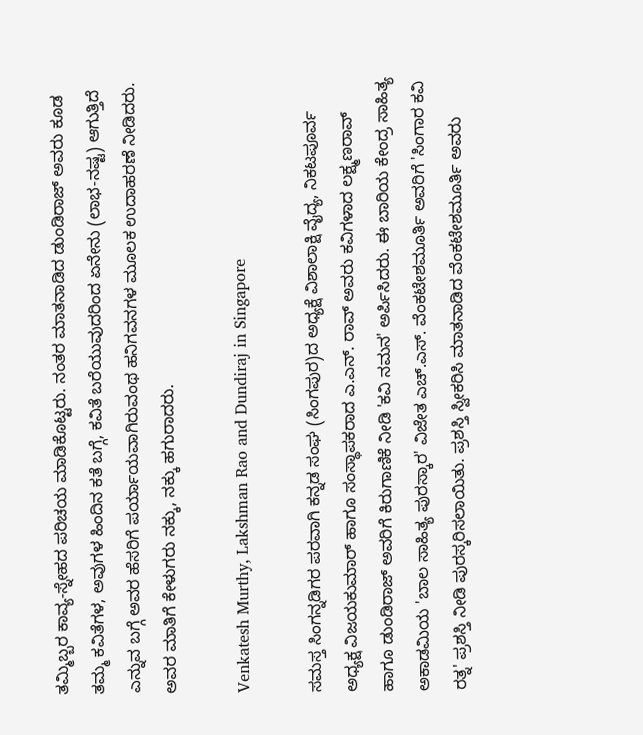ತಮ್ಮಿಬ್ಬರ ಕಾವ್ಯ-ಸ್ನೇಹದ ಪರಿಚಯ ಮಾಡಿಕೊಟ್ಟರು. ನಂತರ ಮಾತನಾಡಿದ ಡುಂಡಿರಾಜ್ ಅವರು ಕೂಡ ತಮ್ಮ ಕವಿತೆಗಳ, ಅವುಗಳ ಹಿಂದಿನ ಕತೆ ಬಗ್ಗೆ, ಕವಿತೆ ಬರೆಯುವುದರಿಂದ ಏನೇನು (ಲಾಭ-ನಷ್ಟ) ಆಗುತ್ತಿದೆ ಎನ್ನುವ ಬಗ್ಗೆ ಅವರ ಹೆಸರಿಗೆ ಪರ್ಯಾಯವಾಗಿರುವಂಥ ಹನಿಗವನಗಳ ಮೂಲಕ ಉದಾಹರಣೆ ನೀಡಿದರು. ಅವರ ಮಾತಿಗೆ ಕೇಳುಗರು ನಕ್ಕು, ನಕ್ಕು ಹಗುರಾದರು.

Venkatesh Murthy, Lakshman Rao and Dundiraj in Singapore

ಸಮಸ್ತ ಸಿಂಗನ್ನಡಿಗರ ಪರವಾಗಿ ಕನ್ನಡ ಸಂಘ (ಸಿಂಗಪುರ)ದ ಅಧ್ಯಕ್ಷೆ ವಿಶಾಲಾಕ್ಷಿ ವೈದ್ಯ, ನಿಕಟಪೂರ್ವ ಅಧ್ಯಕ್ಷ ವಿಜಯಕುಮಾರ್ ಹಾಗೂ ಸಂಸ್ಥಾಪಕರಾದ ಎ.ಎನ್. ರಾವ್ ಅವರು ಕವಿಗಳಾದ ಲಕ್ಷ್ಮಣರಾವ್ ಹಾಗೂ ಡುಂಡಿರಾಜ್ ಅವರಿಗೆ ಕಿರುಗಾಣಿಕೆ ನೀಡಿ 'ಕವಿ ನಮನ' ಅರ್ಪಿಸಿದರು. ಈ ಬಾರಿಯ ಕೇಂದ್ರ ಸಾಹಿತ್ಯ ಅಕಾಡಮಿಯ 'ಬಾಲ ಸಾಹಿತ್ಯ ಪುರಸ್ಕಾರ' ವಿಜೇತ ಎಚ್.ಎಸ್. ವೆಂಕಟೇಶಮೂರ್ತಿ ಅವರಿಗೆ 'ಸಿಂಗಾರ ಕವಿ ರತ್ನ' ಪ್ರಶಸ್ತಿ ನೀಡಿ ಪುರಸ್ಕರಿಸಲಾಯಿತು. ಪ್ರಶಸ್ತಿ ಸ್ವೀಕರಿಸಿ ಮಾತನಾಡಿದ ವೆಂಕಟೇಶಮೂರ್ತಿ ಅವರು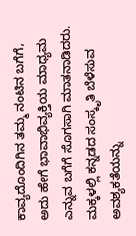ಕಾವ್ಯದೊಂದಿಗಿನ ತಮ್ಮ ನಂಟಿನ ಬಗೆಗೆ, ಅದು ಹೇಗೆ ಭಾವಾಭಿವ್ಯಕ್ತಿಯ ಮಾಧ್ಯಮ ಎನ್ನುವ ಬಗೆಗೆ ಸೊಗಸಾಗಿ ಮಾತನಾಡಿದರು. ಮಕ್ಕಳಲ್ಲಿ ಕನ್ನಡದ ಸಂಸ್ಕೃತಿ ಬೆಳೆಸುವ ಅವಶ್ಯಕತೆಯನ್ನು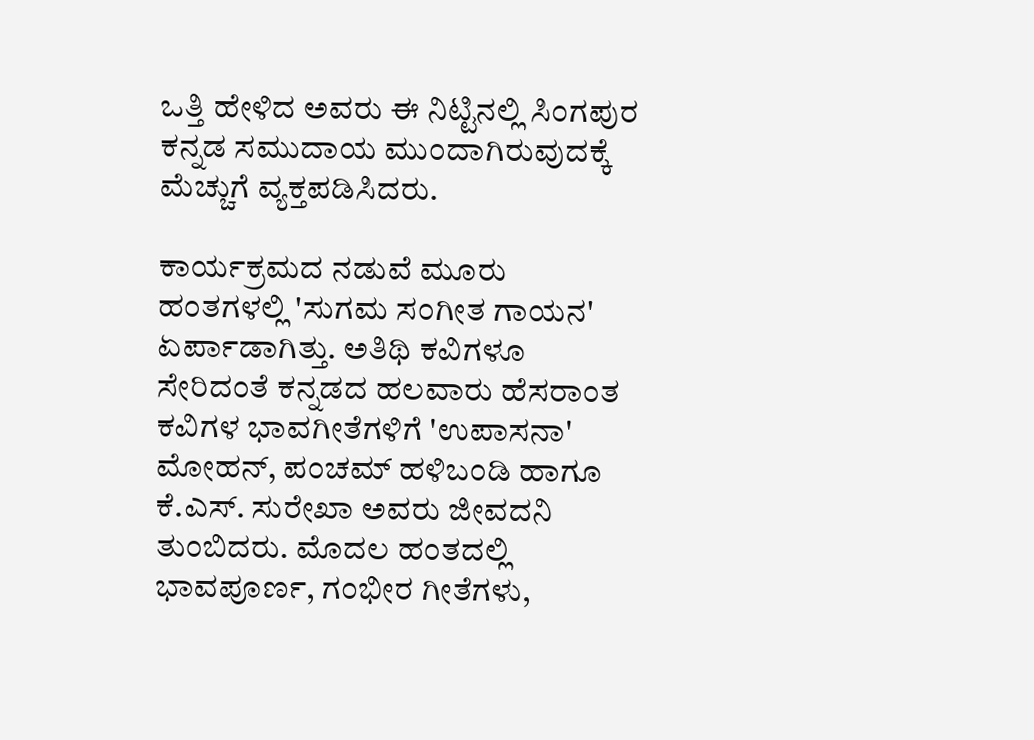ಒತ್ತಿ ಹೇಳಿದ ಅವರು ಈ ನಿಟ್ಟಿನಲ್ಲಿ ಸಿಂಗಪುರ ಕನ್ನಡ ಸಮುದಾಯ ಮುಂದಾಗಿರುವುದಕ್ಕೆ ಮೆಚ್ಚುಗೆ ವ್ಯಕ್ತಪಡಿಸಿದರು.

ಕಾರ್ಯಕ್ರಮದ ನಡುವೆ ಮೂರು ಹಂತಗಳಲ್ಲಿ 'ಸುಗಮ ಸಂಗೀತ ಗಾಯನ' ಏರ್ಪಾಡಾಗಿತ್ತು. ಅತಿಥಿ ಕವಿಗಳೂ ಸೇರಿದಂತೆ ಕನ್ನಡದ ಹಲವಾರು ಹೆಸರಾಂತ ಕವಿಗಳ ಭಾವಗೀತೆಗಳಿಗೆ 'ಉಪಾಸನಾ' ಮೋಹನ್, ಪಂಚಮ್ ಹಳಿಬಂಡಿ ಹಾಗೂ ಕೆ.ಎಸ್. ಸುರೇಖಾ ಅವರು ಜೀವದನಿ ತುಂಬಿದರು. ಮೊದಲ ಹಂತದಲ್ಲಿ ಭಾವಪೂರ್ಣ, ಗಂಭೀರ ಗೀತೆಗಳು,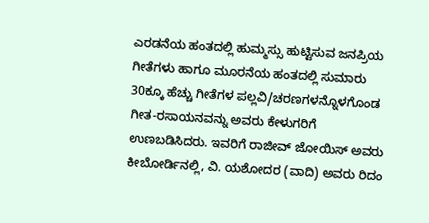ಎರಡನೆಯ ಹಂತದಲ್ಲಿ ಹುಮ್ಮಸ್ಸು ಹುಟ್ಟಿಸುವ ಜನಪ್ರಿಯ ಗೀತೆಗಳು ಹಾಗೂ ಮೂರನೆಯ ಹಂತದಲ್ಲಿ ಸುಮಾರು 30ಕ್ಕೂ ಹೆಚ್ಚು ಗೀತೆಗಳ ಪಲ್ಲವಿ/ಚರಣಗಳನ್ನೊಳಗೊಂಡ ಗೀತ-ರಸಾಯನವನ್ನು ಅವರು ಕೇಳುಗರಿಗೆ ಉಣಬಡಿಸಿದರು. ಇವರಿಗೆ ರಾಜೀವ್ ಜೋಯಿಸ್ ಅವರು ಕೀಬೋರ್ಡಿನಲ್ಲಿ, ವಿ. ಯಶೋದರ (ವಾದಿ) ಅವರು ರಿದಂ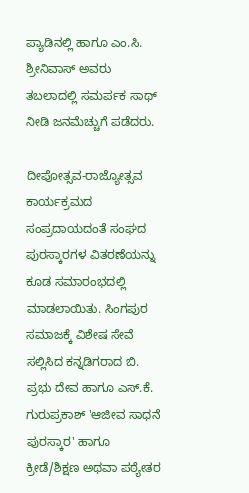ಪ್ಯಾಡಿನಲ್ಲಿ ಹಾಗೂ ಎಂ.ಸಿ. ಶ್ರೀನಿವಾಸ್ ಅವರು ತಬಲಾದಲ್ಲಿ ಸಮರ್ಪಕ ಸಾಥ್ ನೀಡಿ ಜನಮೆಚ್ಚುಗೆ ಪಡೆದರು.

ದೀಪೋತ್ಸವ-ರಾಜ್ಯೋತ್ಸವ ಕಾರ್ಯಕ್ರಮದ ಸಂಪ್ರದಾಯದಂತೆ ಸಂಘದ ಪುರಸ್ಕಾರಗಳ ವಿತರಣೆಯನ್ನು ಕೂಡ ಸಮಾರಂಭದಲ್ಲಿ ಮಾಡಲಾಯಿತು. ಸಿಂಗಪುರ ಸಮಾಜಕ್ಕೆ ವಿಶೇಷ ಸೇವೆ ಸಲ್ಲಿಸಿದ ಕನ್ನಡಿಗರಾದ ಬಿ. ಪ್ರಭು ದೇವ ಹಾಗೂ ಎಸ್.ಕೆ. ಗುರುಪ್ರಕಾಶ್ 'ಆಜೀವ ಸಾಧನೆ ಪುರಸ್ಕಾರ' ಹಾಗೂ ಕ್ರೀಡೆ/ಶಿಕ್ಷಣ ಅಥವಾ ಪಠ್ಯೇತರ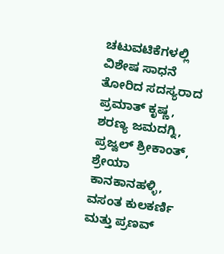ಚಟುವಟಿಕೆಗಳಲ್ಲಿ ವಿಶೇಷ ಸಾಧನೆ ತೋರಿದ ಸದಸ್ಯರಾದ ಪ್ರಮಾತ್ ಕೃಷ್ಣ, ಶರಣ್ಯ ಜಮದಗ್ನಿ, ಪ್ರಜ್ವಲ್ ಶ್ರೀಕಾಂತ್, ಶ್ರೇಯಾ ಕಾನಕಾನಹಳ್ಳಿ, ವಸಂತ ಕುಲಕರ್ಣಿ ಮತ್ತು ಪ್ರಣವ್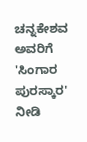ಚನ್ನಕೇಶವ ಅವರಿಗೆ 'ಸಿಂಗಾರ ಪುರಸ್ಕಾರ' ನೀಡಿ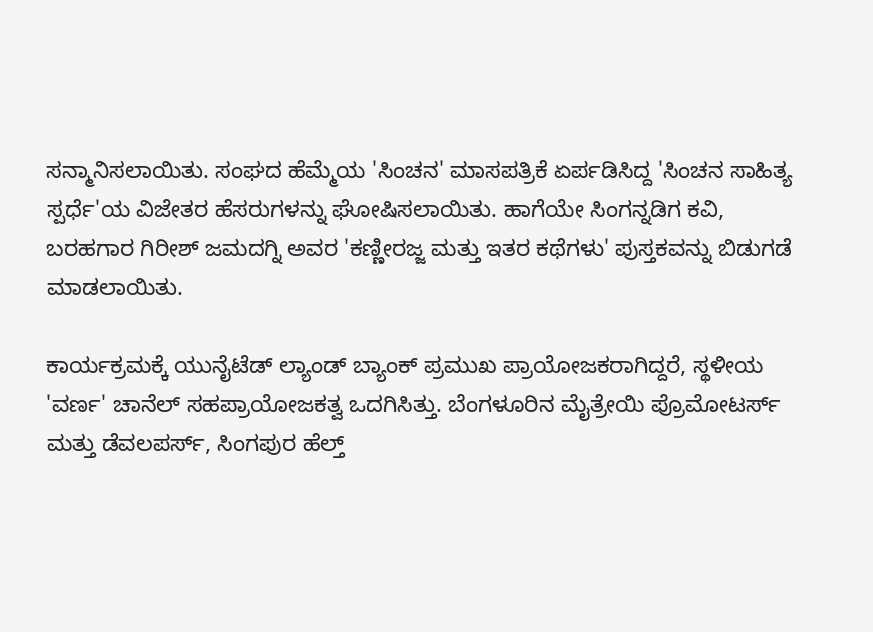ಸನ್ಮಾನಿಸಲಾಯಿತು. ಸಂಘದ ಹೆಮ್ಮೆಯ 'ಸಿಂಚನ' ಮಾಸಪತ್ರಿಕೆ ಏರ್ಪಡಿಸಿದ್ದ 'ಸಿಂಚನ ಸಾಹಿತ್ಯ ಸ್ಪರ್ಧೆ'ಯ ವಿಜೇತರ ಹೆಸರುಗಳನ್ನು ಘೋಷಿಸಲಾಯಿತು. ಹಾಗೆಯೇ ಸಿಂಗನ್ನಡಿಗ ಕವಿ, ಬರಹಗಾರ ಗಿರೀಶ್ ಜಮದಗ್ನಿ ಅವರ 'ಕಣ್ಣೀರಜ್ಜ ಮತ್ತು ಇತರ ಕಥೆಗಳು' ಪುಸ್ತಕವನ್ನು ಬಿಡುಗಡೆ ಮಾಡಲಾಯಿತು.

ಕಾರ್ಯಕ್ರಮಕ್ಕೆ ಯುನೈಟೆಡ್ ಲ್ಯಾಂಡ್ ಬ್ಯಾಂಕ್ ಪ್ರಮುಖ ಪ್ರಾಯೋಜಕರಾಗಿದ್ದರೆ, ಸ್ಥಳೀಯ 'ವರ್ಣ' ಚಾನೆಲ್ ಸಹಪ್ರಾಯೋಜಕತ್ವ ಒದಗಿಸಿತ್ತು. ಬೆಂಗಳೂರಿನ ಮೈತ್ರೇಯಿ ಪ್ರೊಮೋಟರ್ಸ್ ಮತ್ತು ಡೆವಲಪರ್ಸ್, ಸಿಂಗಪುರ ಹೆಲ್ತ್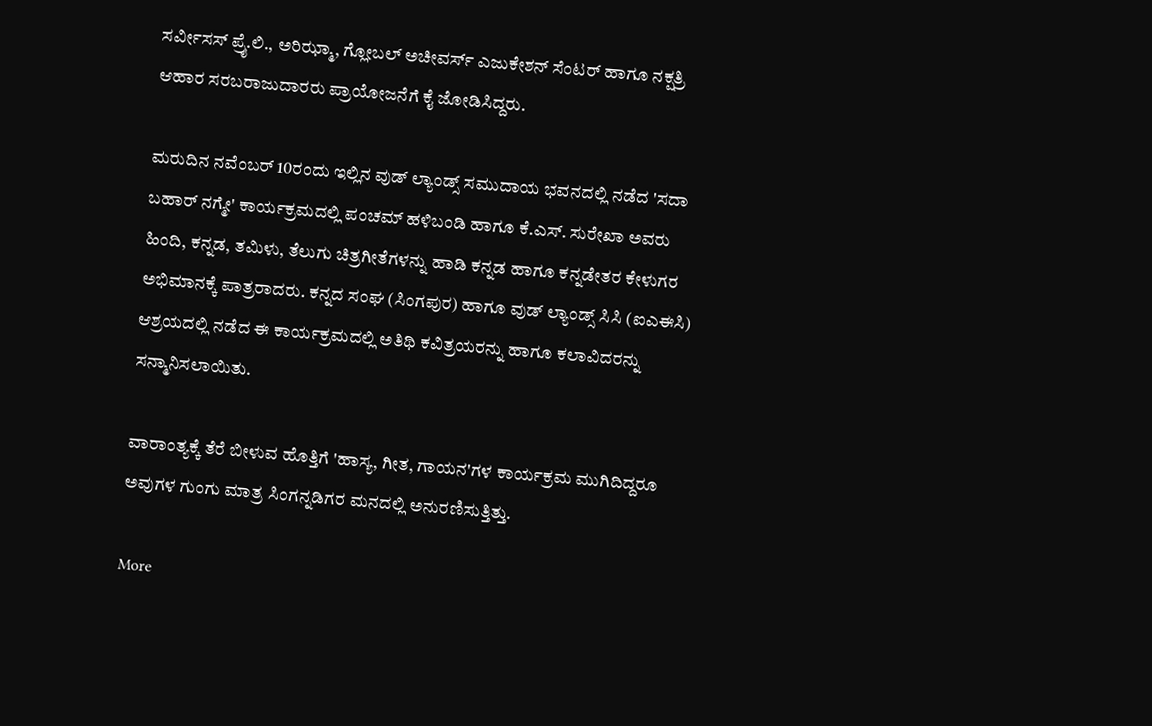ಸರ್ವೀಸಸ್ ಪ್ರೈ.ಲಿ., ಅರಿಝ್ಮಾ, ಗ್ಲೋಬಲ್ ಅಚೀವರ್ಸ್ ಎಜುಕೇಶನ್ ಸೆಂಟರ್ ಹಾಗೂ ನಕ್ಷತ್ರಿ ಆಹಾರ ಸರಬರಾಜುದಾರರು ಪ್ರಾಯೋಜನೆಗೆ ಕೈ ಜೋಡಿಸಿದ್ದರು.

ಮರುದಿನ ನವೆಂಬರ್ 10ರಂದು ಇಲ್ಲಿನ ವುಡ್ ಲ್ಯಾಂಡ್ಸ್ ಸಮುದಾಯ ಭವನದಲ್ಲಿ ನಡೆದ 'ಸದಾ ಬಹಾರ್ ನಗ್ಮೇ' ಕಾರ್ಯಕ್ರಮದಲ್ಲಿ ಪಂಚಮ್ ಹಳಿಬಂಡಿ ಹಾಗೂ ಕೆ.ಎಸ್. ಸುರೇಖಾ ಅವರು ಹಿಂದಿ, ಕನ್ನಡ, ತಮಿಳು, ತೆಲುಗು ಚಿತ್ರಗೀತೆಗಳನ್ನು ಹಾಡಿ ಕನ್ನಡ ಹಾಗೂ ಕನ್ನಡೇತರ ಕೇಳುಗರ ಅಭಿಮಾನಕ್ಕೆ ಪಾತ್ರರಾದರು. ಕನ್ನದ ಸಂಘ (ಸಿಂಗಪುರ) ಹಾಗೂ ವುಡ್ ಲ್ಯಾಂಡ್ಸ್ ಸಿಸಿ (ಐಎಈಸಿ) ಆಶ್ರಯದಲ್ಲಿ ನಡೆದ ಈ ಕಾರ್ಯಕ್ರಮದಲ್ಲಿ ಅತಿಥಿ ಕವಿತ್ರಯರನ್ನು ಹಾಗೂ ಕಲಾವಿದರನ್ನು ಸನ್ಮಾನಿಸಲಾಯಿತು.

ವಾರಾಂತ್ಯಕ್ಕೆ ತೆರೆ ಬೀಳುವ ಹೊತ್ತಿಗೆ 'ಹಾಸ್ಯ, ಗೀತ, ಗಾಯನ'ಗಳ ಕಾರ್ಯಕ್ರಮ ಮುಗಿದಿದ್ದರೂ ಅವುಗಳ ಗುಂಗು ಮಾತ್ರ ಸಿಂಗನ್ನಡಿಗರ ಮನದಲ್ಲಿ ಅನುರಣಿಸುತ್ತಿತ್ತು.

More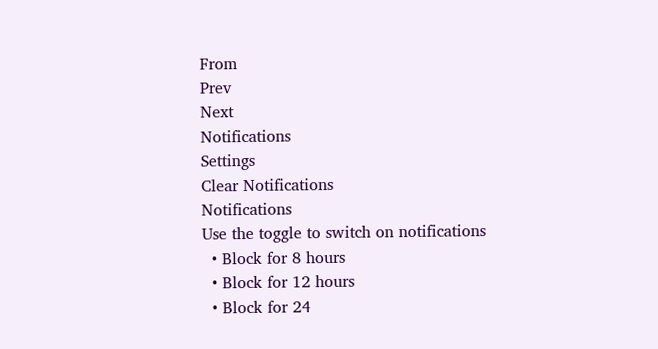From
Prev
Next
Notifications
Settings
Clear Notifications
Notifications
Use the toggle to switch on notifications
  • Block for 8 hours
  • Block for 12 hours
  • Block for 24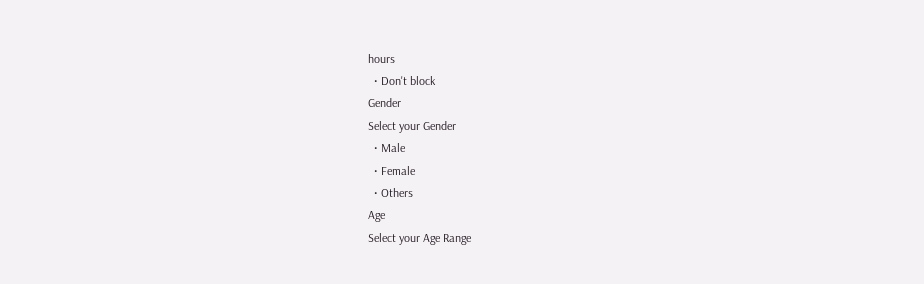hours
  • Don't block
Gender
Select your Gender
  • Male
  • Female
  • Others
Age
Select your Age Range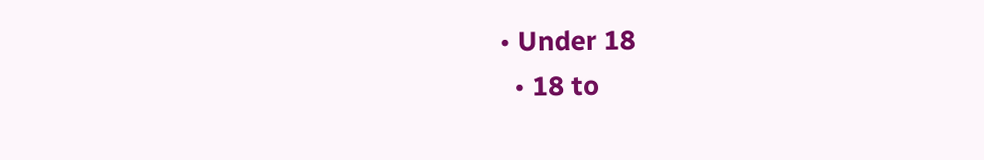• Under 18
  • 18 to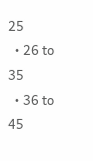25
  • 26 to 35
  • 36 to 45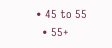• 45 to 55
  • 55+